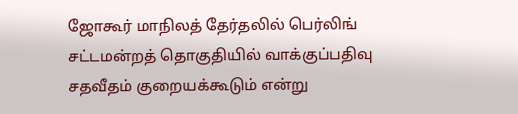ஜோகூர் மாநிலத் தேர்தலில் பெர்லிங் சட்டமன்றத் தொகுதியில் வாக்குப்பதிவு சதவீதம் குறையக்கூடும் என்று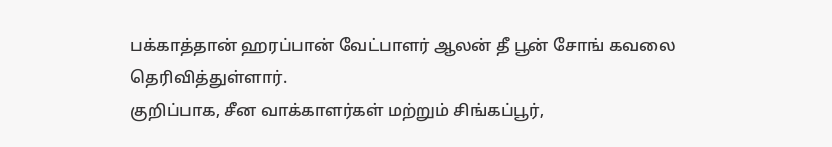பக்காத்தான் ஹரப்பான் வேட்பாளர் ஆலன் தீ பூன் சோங் கவலை தெரிவித்துள்ளார்.
குறிப்பாக, சீன வாக்காளர்கள் மற்றும் சிங்கப்பூர்,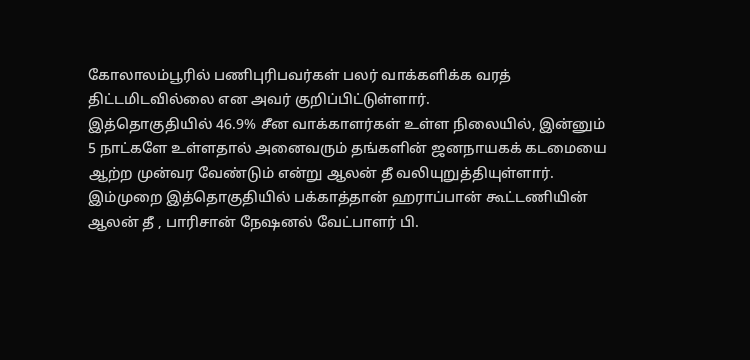கோலாலம்பூரில் பணிபுரிபவர்கள் பலர் வாக்களிக்க வரத் திட்டமிடவில்லை என அவர் குறிப்பிட்டுள்ளார்.
இத்தொகுதியில் 46.9% சீன வாக்காளர்கள் உள்ள நிலையில், இன்னும் 5 நாட்களே உள்ளதால் அனைவரும் தங்களின் ஜனநாயகக் கடமையை ஆற்ற முன்வர வேண்டும் என்று ஆலன் தீ வலியுறுத்தியுள்ளார்.
இம்முறை இத்தொகுதியில் பக்காத்தான் ஹராப்பான் கூட்டணியின் ஆலன் தீ , பாரிசான் நேஷனல் வேட்பாளர் பி.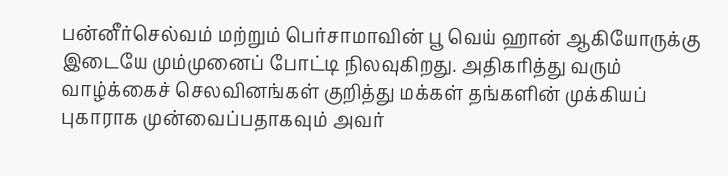பன்னீர்செல்வம் மற்றும் பெர்சாமாவின் பூ வெய் ஹான் ஆகியோருக்கு இடையே மும்முனைப் போட்டி நிலவுகிறது. அதிகரித்து வரும் வாழ்க்கைச் செலவினங்கள் குறித்து மக்கள் தங்களின் முக்கியப் புகாராக முன்வைப்பதாகவும் அவர்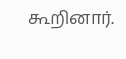கூறினார்.